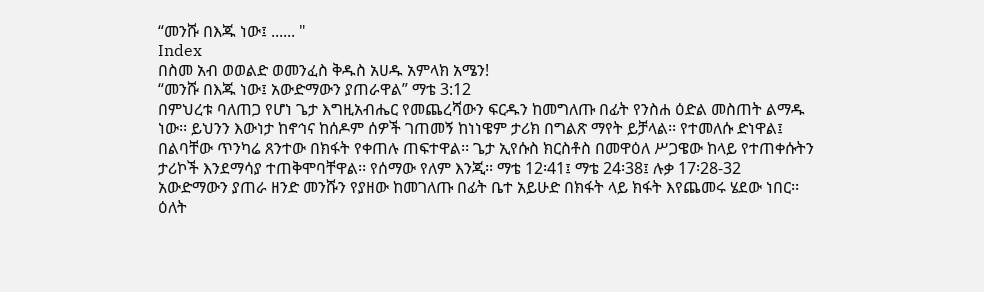“መንሹ በእጁ ነው፤ ...... "
Index
በስመ አብ ወወልድ ወመንፈስ ቅዱስ አሀዱ አምላክ አሜን!
“መንሹ በእጁ ነው፤ አውድማውን ያጠራዋል” ማቴ 3:12
በምህረቱ ባለጠጋ የሆነ ጌታ እግዚአብሔር የመጨረሻውን ፍርዱን ከመግለጡ በፊት የንስሐ ዕድል መስጠት ልማዱ ነው፡፡ ይህንን እውነታ ከኖኅና ከሰዶም ሰዎች ገጠመኝ ከነነዌም ታሪክ በግልጽ ማየት ይቻላል፡፡ የተመለሱ ድነዋል፤ በልባቸው ጥንካሬ ጸንተው በክፋት የቀጠሉ ጠፍተዋል፡፡ ጌታ ኢየሱስ ክርስቶስ በመዋዕለ ሥጋዌው ከላይ የተጠቀሱትን ታሪኮች እንደማሳያ ተጠቅሞባቸዋል፡፡ የሰማው የለም እንጂ፡፡ ማቴ 12፡41፤ ማቴ 24፡38፤ ሉቃ 17፡28-32
አውድማውን ያጠራ ዘንድ መንሹን የያዘው ከመገለጡ በፊት ቤተ አይሁድ በክፋት ላይ ክፋት እየጨመሩ ሄደው ነበር፡፡ ዕለት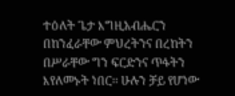ተዕለት ጌታ እግዚአብሔርን በከንፈራቸው ምህረትንና በረከትን በሥራቸው ግን ፍርድንና ጥፋትን እየለመኑት ነበር፡፡ ሁሉን ቻይ የሆነው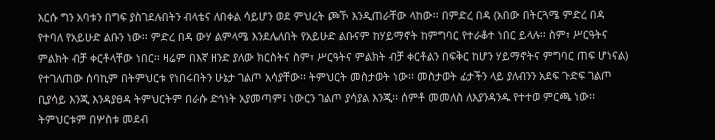እርሱ ግን አባቱን በግፍ ያስገደሉበትን ብላቴና ለበቀል ሳይሆን ወደ ምህረት ጮኾ እንዲጠራቸው ላከው፡፡ በምድረ በዳ (አበው በትርጓሜ ምድረ በዳ የተባለ የአይሁድ ልቡን ነው፡፡ ምድረ በዳ ውሃ ልምላሜ እንደሌለበት የአይሁድ ልቡናም ከሃይማኖት ከምግባር የተራቆተ ነበር ይላሉ፡፡ ስም፣ ሥርዓትና ምልክት ብቻ ቀርቶላቸው ነበር፡፡ ዛሬም በእኛ ዘንድ ያለው ክርስትና ስም፣ ሥርዓትና ምልክት ብቻ ቀርቶልን በፍቅር ከሆን ሃይማኖትና ምግባር ጠፍ ሆነናል) የተገለጠው ሰባኪም በትምህርቱ የነበሩበትን ሁኔታ ገልጦ አሳያቸው፡፡ ትምህርት መስታወት ነው፡፡ መስታወት ፊታችን ላይ ያለብንን አደፍ ጉድፍ ገልጦ ቢያሳይ እንጂ እንዳያፀዳ ትምህርትም በራሱ ድኅነት አያመጣም፤ ነውርን ገልጦ ያሳያል እንጂ፡፡ ሰምቶ መመለስ ለእያንዳንዱ የተተወ ምርጫ ነው፡፡ ትምህርቱም በሦስቱ መደብ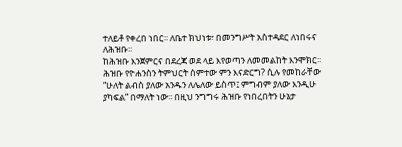ተለይቶ የቀረበ ነበር፡፡ ለቤተ ክህነቱ፣ በመንግሥት አስተዳደር ለነበሩና ለሕዝቡ፡፡
ከሕዝቡ እንጀምርና በደረጃ ወደ ላይ እየወጣን ለመመልከት እንሞክር፡፡ ሕዝቡ የዮሐንስን ትምህርት ሰምተው ምን እናድርግ? ሲሉ የመከራቸው “ሁለት ልብስ ያለው አንዱን ለሌለው ይስጥ፤ ምግብም ያለው እንዲሁ ያካፍል” በማለት ነው፡፡ በዚህ ንግግሩ ሕዝቡ የነበረበትን ሁኔታ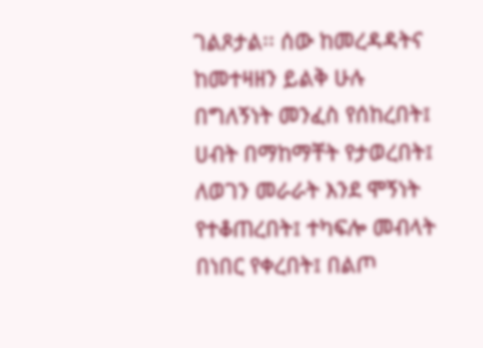ገልጾታል፡፡ ሰው ከመረዳዳትና ከመተዛዘን ይልቅ ሁሉ በግለኝነት መንፈስ የሰከረበት፤ ሀብት በማከማቸት የታወረበት፤ ለወገን መራራት እንደ ሞኝነት የተቆጠረበት፤ ተካፍሎ መብላት በነበር የቀረበት፤ በልጦ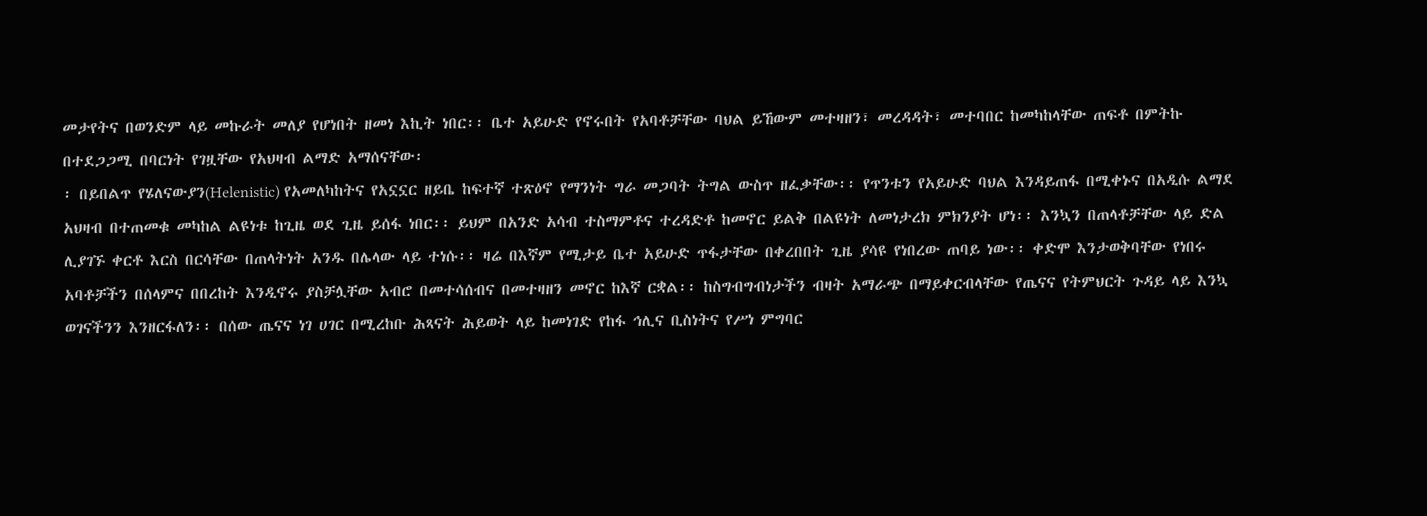መታየትና በወንድም ላይ መኩራት መለያ የሆነበት ዘመነ እኪት ነበር፡፡ ቤተ አይሁድ የኖሩበት የአባቶቻቸው ባህል ይኸውም መተዛዘን፣ መረዳዳት፣ መተባበር ከመካከላቸው ጠፍቶ በምትኩ በተደጋጋሚ በባርነት የገዟቸው የአህዛብ ልማድ አማሰናቸው፡
፡ በይበልጥ የሄለናውያን(Helenistic) የአመለካከትና የአኗኗር ዘይቤ ከፍተኛ ተጽዕኖ የማንነት ግራ መጋባት ትግል ውስጥ ዘፈቃቸው፡፡ የጥንቱን የአይሁድ ባህል እንዳይጠፋ በሚቀኑና በአዲሱ ልማደ አህዛብ በተጠመቁ መካከል ልዩነቱ ከጊዜ ወደ ጊዜ ይሰፋ ነበር፡፡ ይህም በአንድ አሳብ ተስማምቶና ተረዳድቶ ከመኖር ይልቅ በልዩነት ለመነታረክ ምክንያት ሆነ፡፡ እንኳን በጠላቶቻቸው ላይ ድል ሊያገኙ ቀርቶ እርስ በርሳቸው በጠላትነት አንዱ በሌላው ላይ ተነሱ፡፡ ዛሬ በእኛም የሚታይ ቤተ አይሁድ ጥፋታቸው በቀረበበት ጊዜ ያሳዩ የነበረው ጠባይ ነው፡፡ ቀድሞ እንታወቅባቸው የነበሩ አባቶቻችን በሰላምና በበረከት እንዲኖሩ ያስቻሏቸው አብሮ በመተሳሰብና በመተዛዘን መኖር ከእኛ ርቋል፡፡ ከስግብግብነታችን ብዛት አማራጭ በማይቀርብላቸው የጤናና የትምህርት ጉዳይ ላይ እንኳ ወገናችንን እንዘርፋለን፡፡ በሰው ጤናና ነገ ሀገር በሚረከቡ ሕጻናት ሕይወት ላይ ከመነገድ የከፋ ኅሊና ቢስነትና የሥነ ምግባር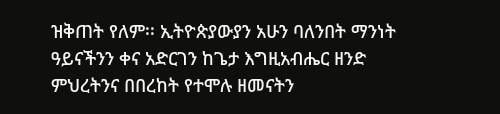ዝቅጠት የለም፡፡ ኢትዮጵያውያን አሁን ባለንበት ማንነት ዓይናችንን ቀና አድርገን ከጌታ እግዚአብሔር ዘንድ ምህረትንና በበረከት የተሞሉ ዘመናትን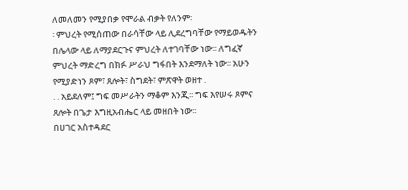ለመለመን የሚያበቃ የሞራል ብቃት የለንም፡
፡ ምህረት የሚሰጠው በራሳቸው ላይ ሊደረግባቸው የማይወዱትን በሌላው ላይ ለማያደርጉና ምህረት ለተገባቸው ነው፡፡ ለግፈኛ ምህረት ማድረግ በክፉ ሥራህ ግፋበት እንደማለት ነው፡፡ አሁን የሚያድነን ጾም፣ ጸሎት፣ ስግደት፣ ምጽዋት ወዘተ .
. . አይደለም፤ ግፍ መሥራትን ማቆም እንጂ፡፡ ግፍ እየሠሩ ጾምና ጸሎት በጌታ እግዚአብሔር ላይ መዘበት ነው፡፡
በሀገር አስተዳደር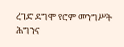ረገድ ደግሞ የሮም መንግሥት ሕግንና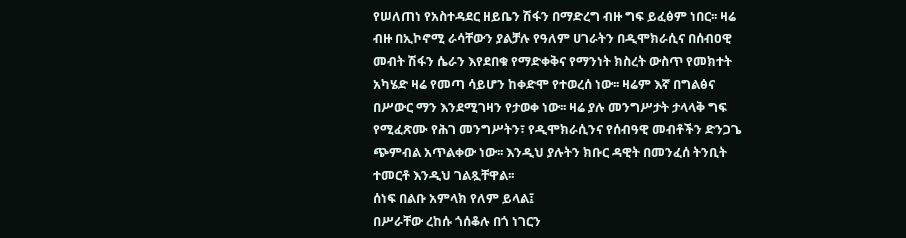የሠለጠነ የአስተዳደር ዘይቤን ሽፋን በማድረግ ብዙ ግፍ ይፈፅም ነበር፡፡ ዛሬ ብዙ በኢኮኖሚ ራሳቸውን ያልቻሉ የዓለም ሀገራትን በዲሞክራሲና በሰብዐዊ መብት ሽፋን ሴራን እየደበቁ የማድቀቅና የማንነት ክስረት ውስጥ የመክተት አካሄድ ዛሬ የመጣ ሳይሆን ከቀድሞ የተወረሰ ነው፡፡ ዛሬም እኛ በግልፅና በሥውር ማን እንደሚገዛን የታወቀ ነው፡፡ ዛሬ ያሉ መንግሥታት ታላላቅ ግፍ የሚፈጽሙ የሕገ መንግሥትን፣ የዲሞክራሲንና የሰብዓዊ መብቶችን ድንጋጌ ጭምብል አጥልቀው ነው፡፡ እንዲህ ያሉትን ክቡር ዳዊት በመንፈሰ ትንቢት ተመርቶ እንዲህ ገልጿቸዋል፡፡
ሰነፍ በልቡ አምላክ የለም ይላል፤
በሥራቸው ረከሱ ጎሰቆሉ በጎ ነገርን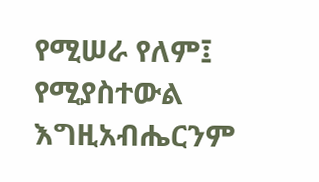የሚሠራ የለም፤ የሚያስተውል እግዚአብሔርንም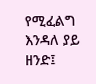የሚፈልግ እንዳለ ያይ ዘንድ፤